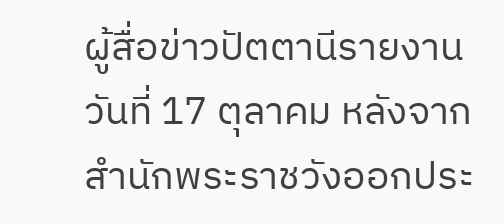ผู้สื่อข่าวปัตตานีรายงานวันที่ 17 ตุลาคม หลังจากสำนักพระราชวังออกประ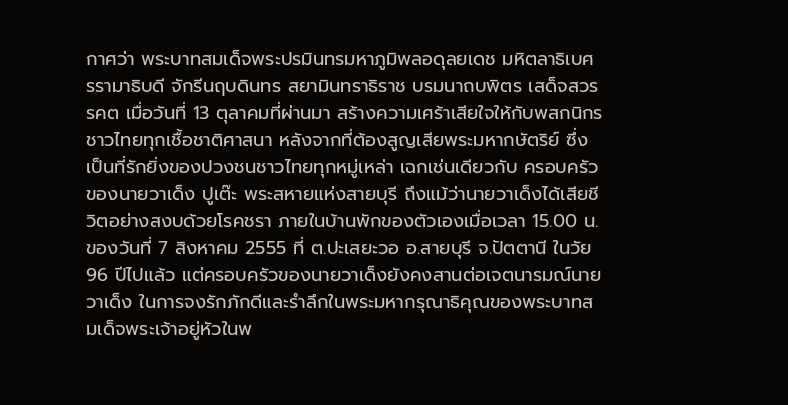กาศว่า พระบาทสมเด็จพระปรมินทรมหาภูมิพลอดุลยเดช มหิตลาธิเบศรรามาธิบดี จักรีนฤบดินทร สยามินทราธิราช บรมนาถบพิตร เสด็จสวรรคต เมื่อวันที่ 13 ตุลาคมที่ผ่านมา สร้างความเศร้าเสียใจให้กับพสกนิกรชาวไทยทุกเชื้อชาติศาสนา หลังจากที่ต้องสูญเสียพระมหากษัตริย์ ซึ่งเป็นที่รักยิ่งของปวงชนชาวไทยทุกหมู่เหล่า เฉกเช่นเดียวกับ ครอบครัวของนายวาเด็ง ปูเต๊ะ พระสหายแห่งสายบุรี ถึงแม้ว่านายวาเด็งได้เสียชีวิตอย่างสงบด้วยโรคชรา ภายในบ้านพักของตัวเองเมื่อเวลา 15.00 น. ของวันที่ 7 สิงหาคม 2555 ที่ ต.ปะเสยะวอ อ.สายบุรี จ.ปัตตานี ในวัย 96 ปีไปแล้ว แต่ครอบครัวของนายวาเด็งยังคงสานต่อเจตนารมณ์นายวาเด็ง ในการจงรักภักดีและรำลึกในพระมหากรุณาธิคุณของพระบาทสมเด็จพระเจ้าอยู่หัวในพ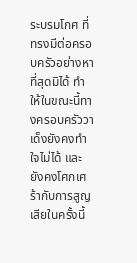ระบรมโกศ ที่ทรงมีต่อครอบครัวอย่างหาที่สุดมิได้ ทำให้ในขณะนี้ทางครอบครัววาเด็งยังคงทำใจไม่ได้ และยังคงโศกเศร้ากับการสูญเสียในครั้งนี้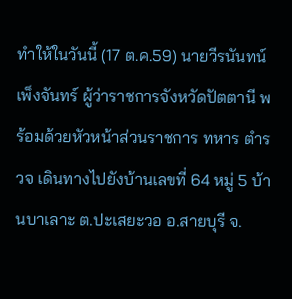ทำให้ในวันนี้ (17 ต.ค.59) นายวีรนันทน์ เพ็งจันทร์ ผู้ว่าราชการจังหวัดปัตตานี พร้อมด้วยหัวหน้าส่วนราชการ ทหาร ตำรวจ เดินทางไปยังบ้านเลขที่ 64 หมู่ 5 บ้านบาเลาะ ต.ปะเสยะวอ อ.สายบุรี จ.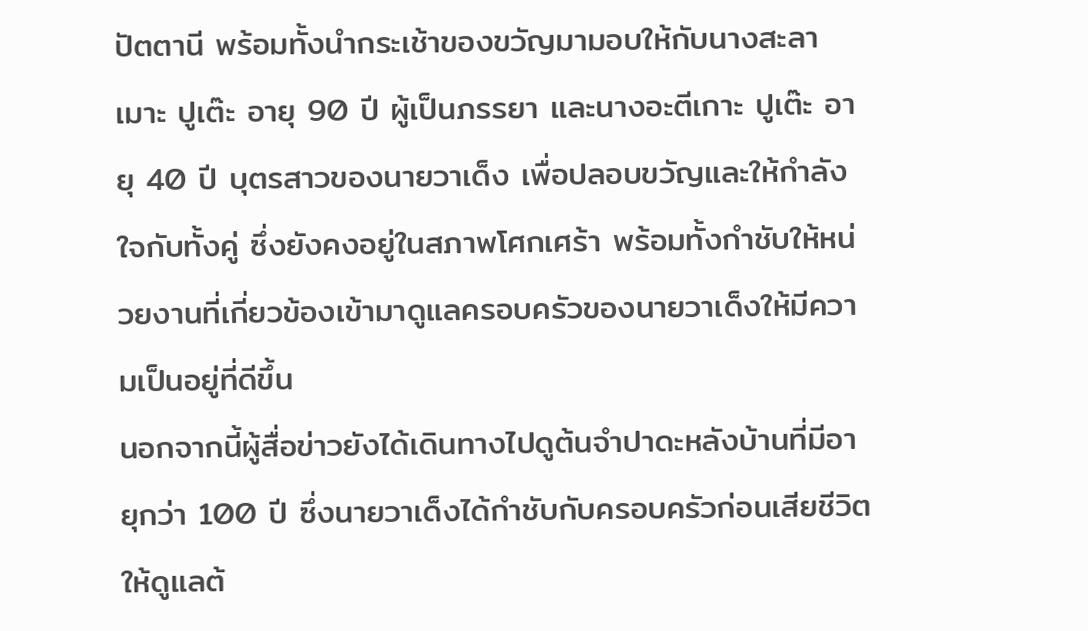ปัตตานี พร้อมทั้งนำกระเช้าของขวัญมามอบให้กับนางสะลาเมาะ ปูเต๊ะ อายุ 90 ปี ผู้เป็นภรรยา และนางอะตีเกาะ ปูเต๊ะ อายุ 40 ปี บุตรสาวของนายวาเด็ง เพื่อปลอบขวัญและให้กำลังใจกับทั้งคู่ ซึ่งยังคงอยู่ในสภาพโศกเศร้า พร้อมทั้งกำชับให้หน่วยงานที่เกี่ยวข้องเข้ามาดูแลครอบครัวของนายวาเด็งให้มีความเป็นอยู่ที่ดีขึ้น
นอกจากนี้ผู้สื่อข่าวยังได้เดินทางไปดูต้นจำปาดะหลังบ้านที่มีอายุกว่า 100 ปี ซึ่งนายวาเด็งได้กำชับกับครอบครัวก่อนเสียชีวิต ให้ดูแลต้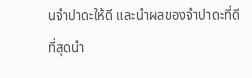นจำปาดะให้ดี และนำผลของจำปาดะที่ดีที่สุดนำ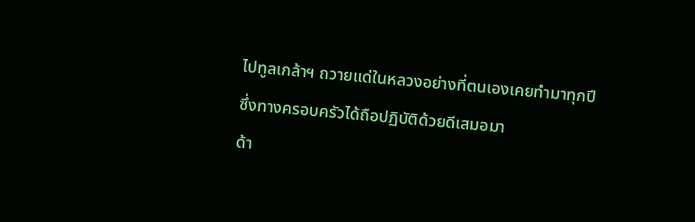ไปทูลเกล้าฯ ถวายแด่ในหลวงอย่างที่ตนเองเคยทำมาทุกปี ซึ่งทางครอบครัวได้ถือปฏิบัติด้วยดีเสมอมา
ด้า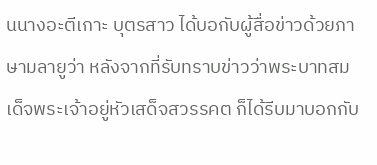นนางอะตีเกาะ บุตรสาว ได้บอกับผู้สื่อข่าวด้วยภาษามลายูว่า หลังจากที่รับทราบข่าวว่าพระบาทสมเด็จพระเจ้าอยู่หัวเสด็จสวรรคต ก็ได้รีบมาบอกกับ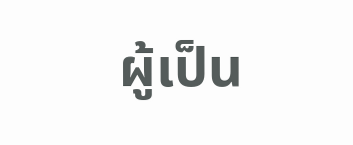ผู้เป็น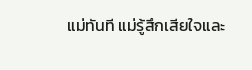แม่ทันที แม่รู้สึกเสียใจและ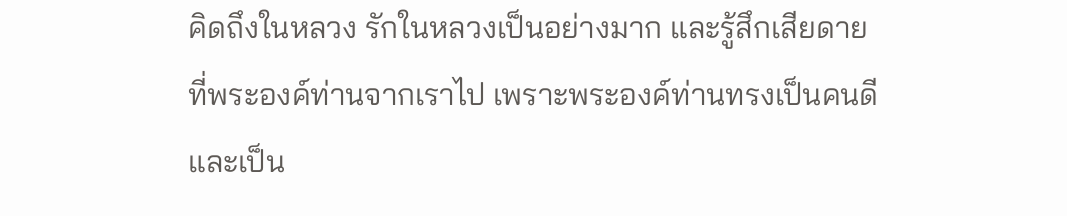คิดถึงในหลวง รักในหลวงเป็นอย่างมาก และรู้สึกเสียดายที่พระองค์ท่านจากเราไป เพราะพระองค์ท่านทรงเป็นคนดีและเป็น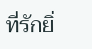ที่รักยิ่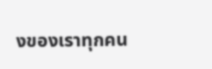งของเราทุกคน